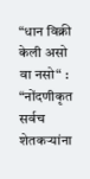“धान विक्री केली असो वा नसो“ : “नोंदणीकृत सर्वच शेतकऱ्यांना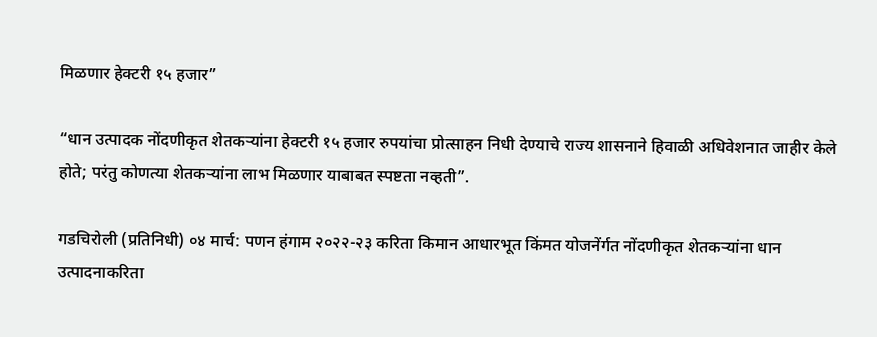मिळणार हेक्टरी १५ हजार”

“धान उत्पादक नोंदणीकृत शेतकऱ्यांना हेक्टरी १५ हजार रुपयांचा प्रोत्साहन निधी देण्याचे राज्य शासनाने हिवाळी अधिवेशनात जाहीर केले होते; परंतु कोणत्या शेतकऱ्यांना लाभ मिळणार याबाबत स्पष्टता नव्हती”.

गडचिरोली (प्रतिनिधी) ०४ मार्च: पणन हंगाम २०२२-२३ करिता किमान आधारभूत किंमत योजनेंर्गत नोंदणीकृत शेतकऱ्यांना धान उत्पादनाकरिता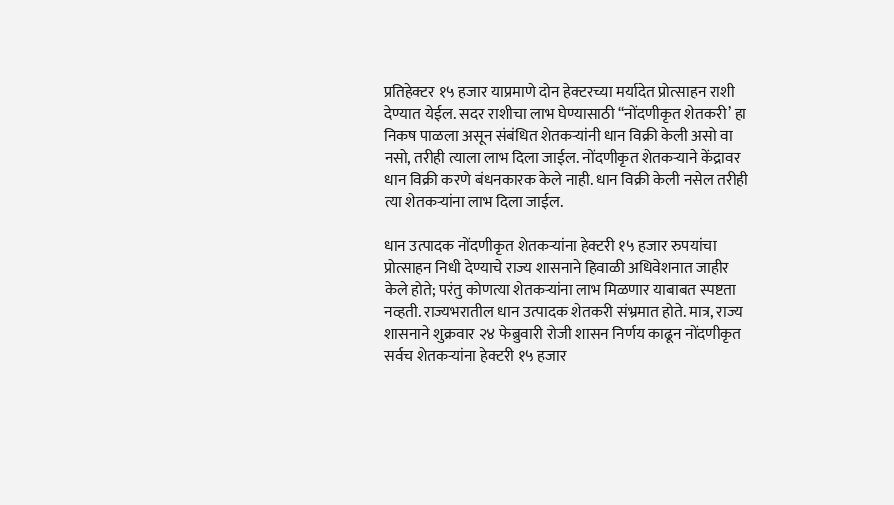प्रतिहेक्टर १५ हजार याप्रमाणे दोन हेक्टरच्या मर्यादेत प्रोत्साहन राशी देण्यात येईल. सदर राशीचा लाभ घेण्यासाठी “नोंदणीकृत शेतकरी’ हा निकष पाळला असून संबंधित शेतकऱ्यांनी धान विक्री केली असो वा नसो, तरीही त्याला लाभ दिला जाईल. नोंदणीकृत शेतकऱ्याने केंद्रावर धान विक्री करणे बंधनकारक केले नाही. धान विक्री केली नसेल तरीही त्या शेतकऱ्यांना लाभ दिला जाईल.

धान उत्पादक नोंदणीकृत शेतकऱ्यांना हेक्टरी १५ हजार रुपयांचा प्रोत्साहन निधी देण्याचे राज्य शासनाने हिवाळी अधिवेशनात जाहीर केले होते; परंतु कोणत्या शेतकऱ्यांना लाभ मिळणार याबाबत स्पष्टता नव्हती. राज्यभरातील धान उत्पादक शेतकरी संभ्रमात होते. मात्र, राज्य शासनाने शुक्रवार २४ फेब्रुवारी रोजी शासन निर्णय काढून नोंदणीकृत सर्वच शेतकऱ्यांना हेक्टरी १५ हजार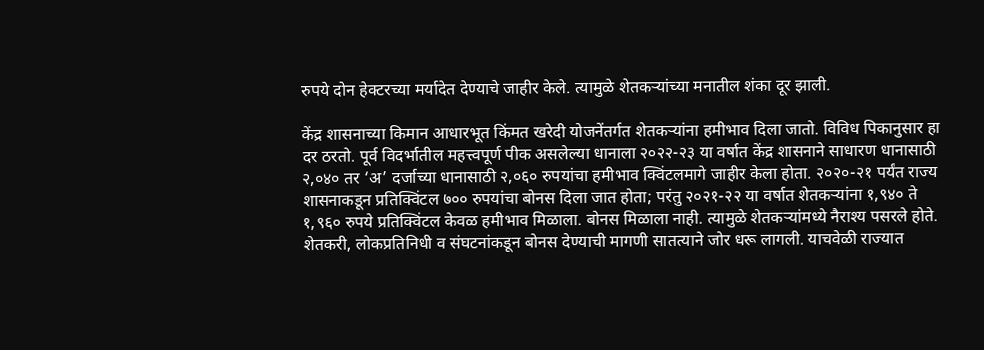रुपये दोन हेक्टरच्या मर्यादेत देण्याचे जाहीर केले. त्यामुळे शेतकऱ्यांच्या मनातील शंका दूर झाली.

केंद्र शासनाच्या किमान आधारभूत किंमत खरेदी योजनेंतर्गत शेतकऱ्यांना हमीभाव दिला जातो. विविध पिकानुसार हा दर ठरतो. पूर्व विदर्भातील महत्त्वपूर्ण पीक असलेल्या धानाला २०२२-२३ या वर्षात केंद्र शासनाने साधारण धानासाठी २,०४० तर ‘अ’ दर्जाच्या धानासाठी २,०६० रुपयांचा हमीभाव क्विंटलमागे जाहीर केला होता. २०२०-२१ पर्यंत राज्य शासनाकडून प्रतिक्विंटल ७०० रुपयांचा बोनस दिला जात होता; परंतु २०२१-२२ या वर्षात शेतकऱ्यांना १,९४० ते १,९६० रुपये प्रतिक्विंटल केवळ हमीभाव मिळाला. बोनस मिळाला नाही. त्यामुळे शेतकऱ्यांमध्ये नैराश्य पसरले होते. शेतकरी, लोकप्रतिनिधी व संघटनांकडून बोनस देण्याची मागणी सातत्याने जोर धरू लागली. याचवेळी राज्यात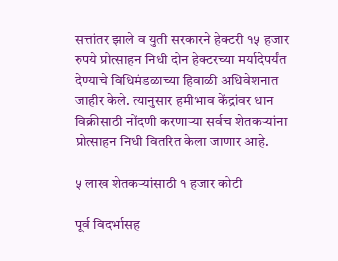सत्तांतर झाले व युती सरकारने हेक्टरी १५ हजार रुपये प्रोत्साहन निधी दोन हेक्टरच्या मर्यादेपर्यंत देण्याचे विधिमंडळाच्या हिवाळी अधिवेशनात जाहीर केले. त्यानुसार हमीभाव केंद्रांवर धान विक्रीसाठी नोंदणी करणाऱ्या सर्वच शेतकऱ्यांना प्रोत्साहन निधी वितरित केला जाणार आहे.

५ लाख शेतकऱ्यांसाठी १ हजार कोटी

पूर्व विदर्भासह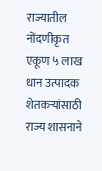राज्यातील नोंदणीकृत एकूण ५ लाख धान उत्पादक शेतकऱ्यांसाठी राज्य शासनाने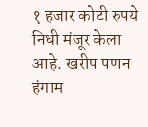१ हजार कोटी रुपये निधी मंजूर केला आहे. खरीप पणन हंगाम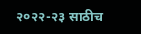२०२२-२३ साठीच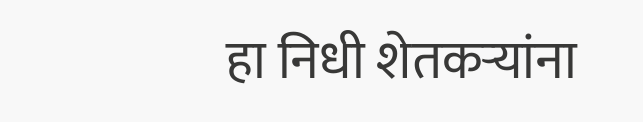हा निधी शेतकऱ्यांना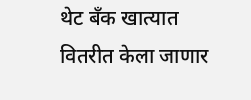थेट बॅंक खात्यात वितरीत केला जाणार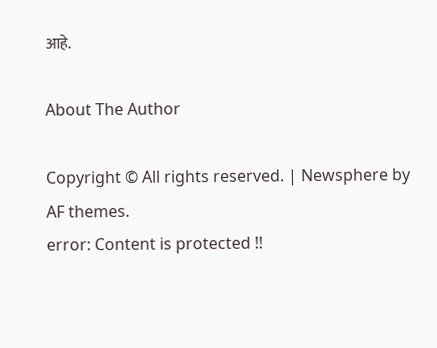आहे.

About The Author

Copyright © All rights reserved. | Newsphere by AF themes.
error: Content is protected !!